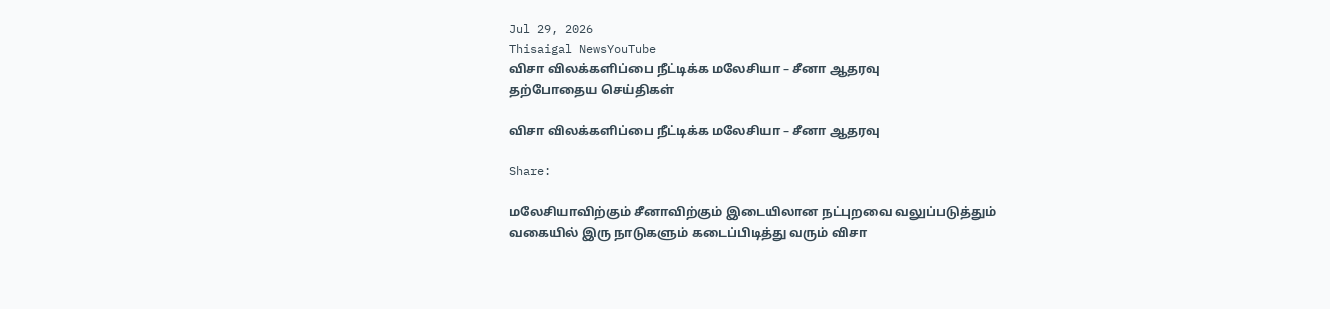Jul 29, 2026
Thisaigal NewsYouTube
விசா விலக்களிப்பை நீட்டிக்க மலேசியா – சீனா ஆதரவு
தற்போதைய செய்திகள்

விசா விலக்களிப்பை நீட்டிக்க மலேசியா – சீனா ஆதரவு

Share:

மலேசியாவிற்கும் சீனாவிற்கும் இடையிலான நட்புறவை வலுப்படுத்தும் வகையில் இரு நாடுகளும் கடைப்பிடித்து வரும் விசா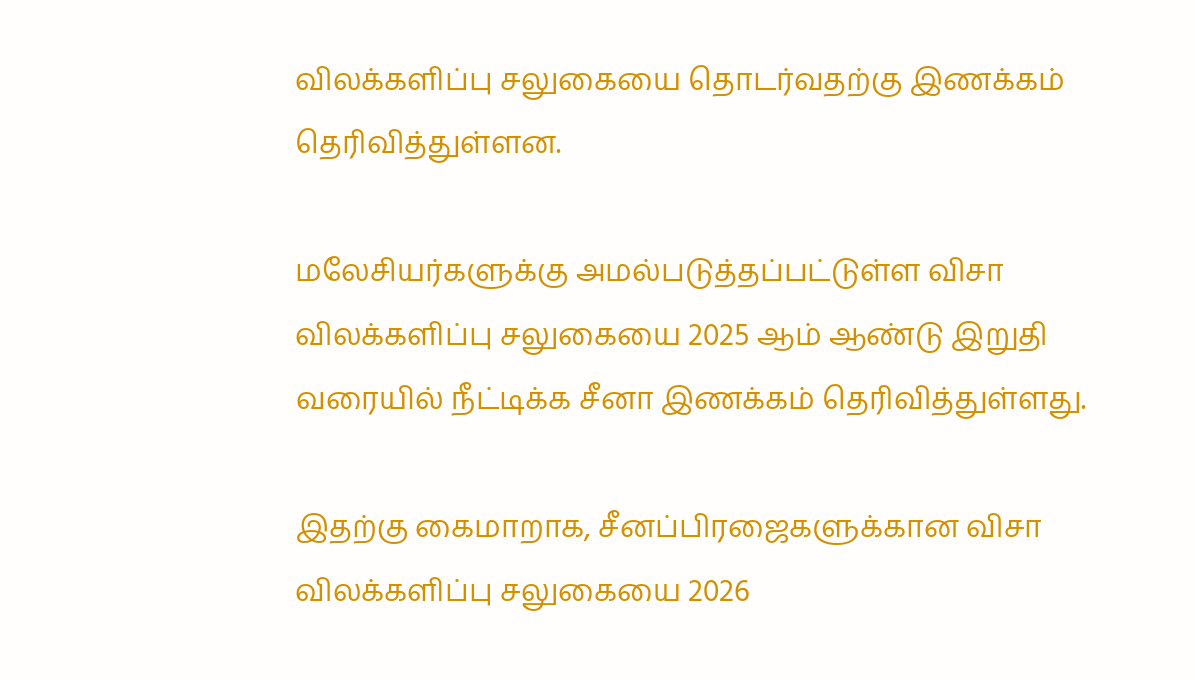விலக்களிப்பு சலுகையை தொடர்வதற்கு இணக்கம் தெரிவித்துள்ளன.

மலேசியர்களுக்கு அமல்படுத்தப்பட்டுள்ள விசா விலக்களிப்பு சலுகையை 2025 ஆம் ஆண்டு இறுதி வரையில் நீட்டிக்க சீனா இணக்கம் தெரிவித்துள்ளது.

இதற்கு கைமாறாக, சீனப்பிரஜைகளுக்கான விசா விலக்களிப்பு சலுகையை 2026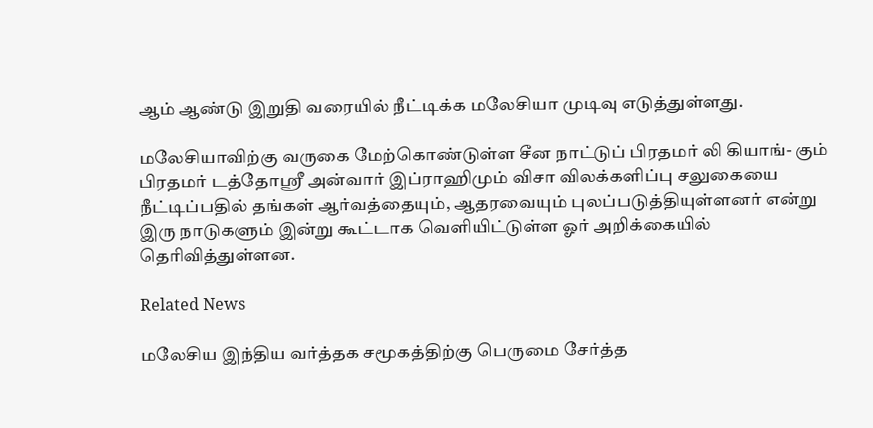ஆம் ஆண்டு இறுதி வரையில் நீட்டிக்க மலேசியா முடிவு எடுத்துள்ளது.

மலேசியாவிற்கு வருகை மேற்கொண்டுள்ள சீன நாட்டுப் பிரதமர் லி கியாங்- கும் பிரதமர் டத்தோஸ்ரீ அன்வார் இப்ராஹிமும் விசா விலக்களிப்பு சலுகையை நீட்டிப்பதில் தங்கள் ஆர்வத்தையும், ஆதரவையும் புலப்படுத்தியுள்ளனர் என்று இரு நாடுகளும் இன்று கூட்டாக வெளியிட்டுள்ள ஓர் அறிக்கையில் தெரிவித்துள்ளன.

Related News

மலேசிய இந்திய வர்த்தக சமூகத்திற்கு பெருமை சேர்த்த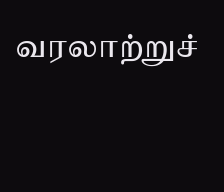வரலாற்றுச்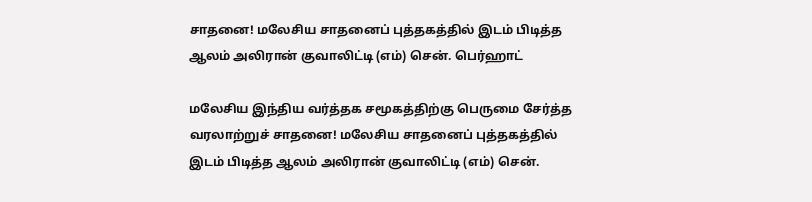சாதனை! மலேசிய சாதனைப் புத்தகத்தில் இடம் பிடித்த ஆலம் அலிரான் குவாலிட்டி (எம்) சென். பெர்ஹாட்

மலேசிய இந்திய வர்த்தக சமூகத்திற்கு பெருமை சேர்த்த வரலாற்றுச் சாதனை! மலேசிய சாதனைப் புத்தகத்தில் இடம் பிடித்த ஆலம் அலிரான் குவாலிட்டி (எம்) சென்.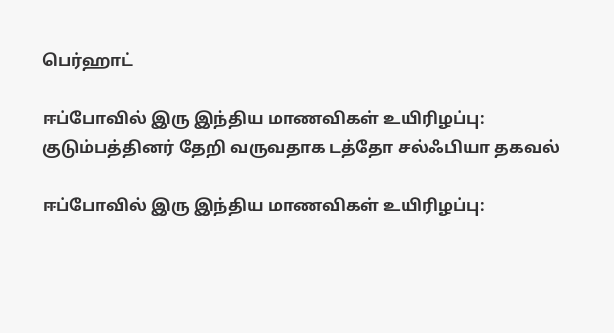பெர்ஹாட்

ஈப்போவில் இரு இந்திய மாணவிகள் உயிரிழப்பு: குடும்பத்தினர் தேறி வருவதாக டத்தோ சல்ஃபியா தகவல்

ஈப்போவில் இரு இந்திய மாணவிகள் உயிரிழப்பு: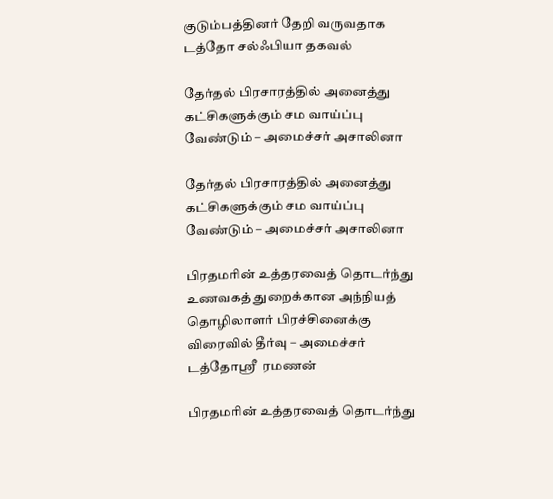குடும்பத்தினர் தேறி வருவதாக டத்தோ சல்ஃபியா தகவல்

தேர்தல் பிரசாரத்தில் அனைத்து கட்சிகளுக்கும் சம வாய்ப்பு வேண்டும் – அமைச்சர் அசாலினா

தேர்தல் பிரசாரத்தில் அனைத்து கட்சிகளுக்கும் சம வாய்ப்பு வேண்டும் – அமைச்சர் அசாலினா

பிரதமரின் உத்தரவைத் தொடர்ந்து உணவகத் துறைக்கான அந்நியத் தொழிலாளர் பிரச்சினைக்கு விரைவில் தீர்வு – அமைச்சர் டத்தோஸ்ரீ  ரமணன்

பிரதமரின் உத்தரவைத் தொடர்ந்து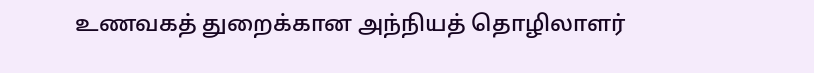உணவகத் துறைக்கான அந்நியத் தொழிலாளர்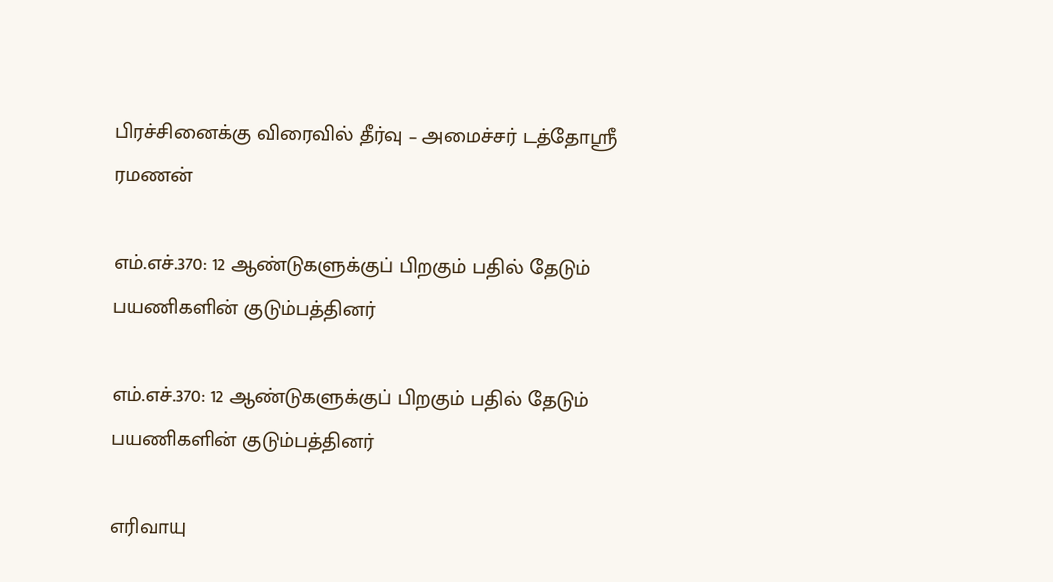பிரச்சினைக்கு விரைவில் தீர்வு – அமைச்சர் டத்தோஸ்ரீ ரமணன்

எம்.எச்.370: 12 ஆண்டுகளுக்குப் பிறகும் பதில் தேடும் பயணிகளின் குடும்பத்தினர்

எம்.எச்.370: 12 ஆண்டுகளுக்குப் பிறகும் பதில் தேடும் பயணிகளின் குடும்பத்தினர்

எரிவாயு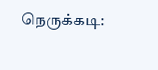நெருக்கடி: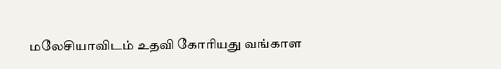மலேசியாவிடம் உதவி கோரியது வங்காள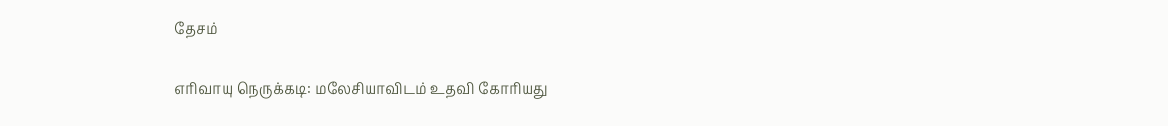தேசம்

எரிவாயு நெருக்கடி: மலேசியாவிடம் உதவி கோரியது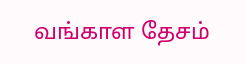வங்காள தேசம்